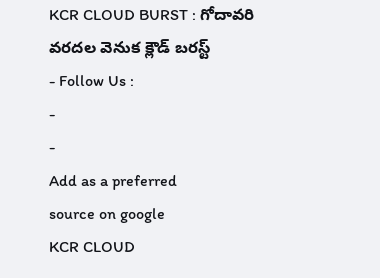KCR CLOUD BURST : గోదావరి వరదల వెనుక క్లౌడ్ బరస్ట్
- Follow Us :
-
-
Add as a preferred
source on google
KCR CLOUD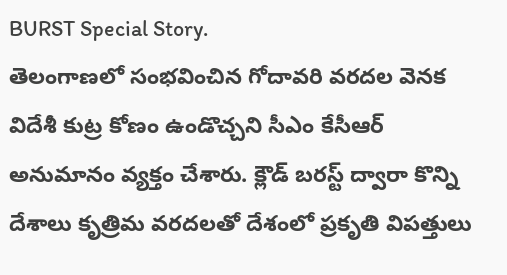BURST Special Story.
తెలంగాణలో సంభవించిన గోదావరి వరదల వెనక విదేశీ కుట్ర కోణం ఉండొచ్చని సీఎం కేసీఆర్ అనుమానం వ్యక్తం చేశారు. క్లౌడ్ బరస్ట్ ద్వారా కొన్ని దేశాలు కృత్రిమ వరదలతో దేశంలో ప్రకృతి విపత్తులు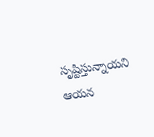సృష్టిస్తున్నాయని ఆయన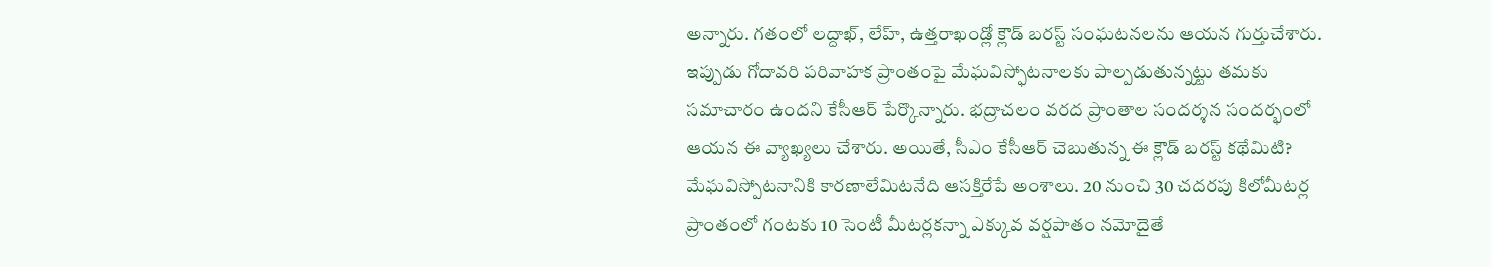అన్నారు. గతంలో లద్దాఖ్, లేహ్, ఉత్తరాఖండ్లో క్లౌడ్ బరస్ట్ సంఘటనలను ఆయన గుర్తుచేశారు. ఇప్పుడు గోదావరి పరివాహక ప్రాంతంపై మేఘవిస్ఫోటనాలకు పాల్పడుతున్నట్టు తమకు సమాచారం ఉందని కేసీఆర్ పేర్కొన్నారు. భద్రాచలం వరద ప్రాంతాల సందర్శన సందర్భంలో ఆయన ఈ వ్యాఖ్యలు చేశారు. అయితే, సీఎం కేసీఆర్ చెబుతున్న ఈ క్లౌడ్ బరస్ట్ కథేమిటి? మేఘవిస్పోటనానికి కారణాలేమిటనేది ఆసక్తిరేపే అంశాలు. 20 నుంచి 30 చదరపు కిలోమీటర్ల ప్రాంతంలో గంటకు 10 సెంటీ మీటర్లకన్నా ఎక్కువ వర్షపాతం నమోదైతే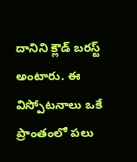దానిని క్లౌడ్ బరస్ట్ అంటారు. ఈ విస్పోటనాలు ఒకే ప్రాంతంలో పలు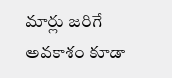మార్లు జరిగే అవకాశం కూడా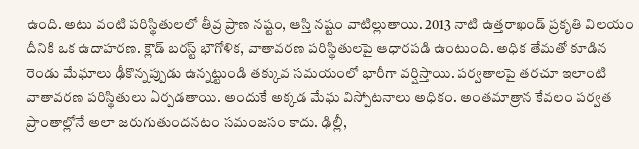ఉంది. అటు వంటి పరిస్థితులలో తీవ్ర ప్రాణ నష్టం, ఆస్తి నష్టం వాటిల్లుతాయి. 2013 నాటి ఉత్తరాఖండ్ ప్రకృతి విలయం దీనికి ఒక ఉదాహరణ. క్లౌడ్ బరస్ట్ భౌగోళిక, వాతావరణ పరిస్థితులపై ఆధారపడి ఉంటుంది. అధిక తేమతో కూడిన రెండు మేఘాలు ఢీకొన్నప్పుడు ఉన్నట్టుండి తక్కువ సమయంలో భారీగా వర్షిస్తాయి. పర్వతాలపై తరచూ ఇలాంటి వాతావరణ పరిస్థితులు ఏర్పడతాయి. అందుకే అక్కడ మేఘ విస్పోటనాలు అధికం. అంతమాత్రాన కేవలం పర్వత ప్రాంతాల్లోనే అలా జరుగుతుందనటం సమంజసం కాదు. ఢిల్లీ,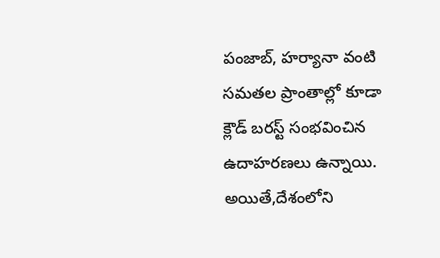పంజాబ్, హర్యానా వంటి సమతల ప్రాంతాల్లో కూడా క్లౌడ్ బరస్ట్ సంభవించిన ఉదాహరణలు ఉన్నాయి. అయితే,దేశంలోని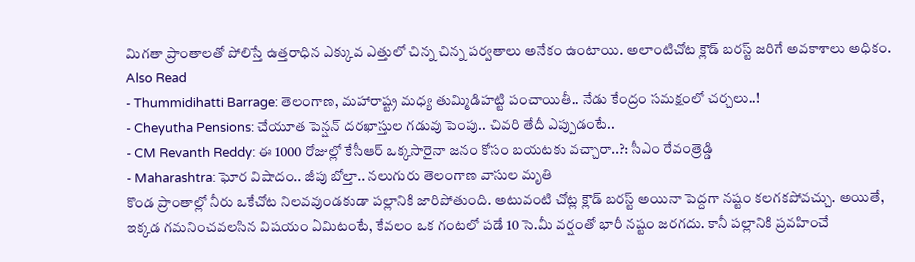మిగతా ప్రాంతాలతో పోలిస్తే ఉత్తరాధిన ఎక్కువ ఎత్తులో చిన్న చిన్న పర్వతాలు అనేకం ఉంటాయి. అలాంటిచోట క్లౌడ్ బరస్ట్ జరిగే అవకాశాలు అధికం.
Also Read
- Thummidihatti Barrage: తెలంగాణ, మహారాష్ట్ర మధ్య తుమ్మిడిహట్టి పంచాయితీ.. నేడు కేంద్రం సమక్షంలో చర్చలు..!
- Cheyutha Pensions: చేయూత పెన్షన్ దరఖాస్తుల గడువు పెంపు.. చివరి తేదీ ఎప్పుడంటే..
- CM Revanth Reddy: ఈ 1000 రోజుల్లో కేసీఆర్ ఒక్కసారైనా జనం కోసం బయటకు వచ్చారా..?: సీఎం రేవంత్రెడ్డి
- Maharashtra: ఘోర విషాదం.. జీపు బోల్తా.. నలుగురు తెలంగాణ వాసుల మృతి
కొండ ప్రాంతాల్లో నీరు ఒకేచోట నిలవవుండకుడా పల్లానికి జారిపోతుంది. అటువంటి చోట్ల క్లౌడ్ బరస్ట్ అయినా పెద్దగా నష్టం కలగకపోవచ్చు. అయితే, ఇక్కడ గమనించవలసిన విషయం ఏమిటంటే, కేవలం ఒక గంటలో పడే 10 సె.మీ వర్షంతో భారీ నష్టం జరగదు. కానీ పల్లానికి ప్రవహించే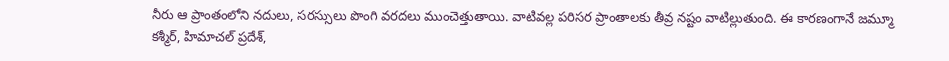నీరు ఆ ప్రాంతంలోని నదులు, సరస్సులు పొంగి వరదలు ముంచెత్తుతాయి. వాటివల్ల పరిసర ప్రాంతాలకు తీవ్ర నష్టం వాటిల్లుతుంది. ఈ కారణంగానే జమ్మూ కశ్మీర్, హిమాచల్ ప్రదేశ్,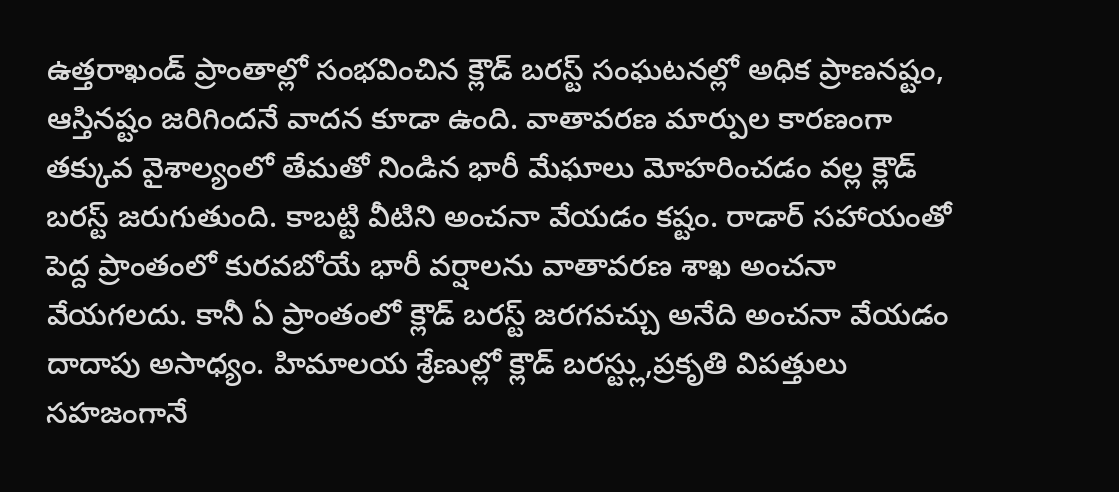ఉత్తరాఖండ్ ప్రాంతాల్లో సంభవించిన క్లౌడ్ బరస్ట్ సంఘటనల్లో అధిక ప్రాణనష్టం, ఆస్తినష్టం జరిగిందనే వాదన కూడా ఉంది. వాతావరణ మార్పుల కారణంగా తక్కువ వైశాల్యంలో తేమతో నిండిన భారీ మేఘాలు మోహరించడం వల్ల క్లౌడ్ బరస్ట్ జరుగుతుంది. కాబట్టి వీటిని అంచనా వేయడం కష్టం. రాడార్ సహాయంతో పెద్ద ప్రాంతంలో కురవబోయే భారీ వర్షాలను వాతావరణ శాఖ అంచనా వేయగలదు. కానీ ఏ ప్రాంతంలో క్లౌడ్ బరస్ట్ జరగవచ్చు అనేది అంచనా వేయడం దాదాపు అసాధ్యం. హిమాలయ శ్రేణుల్లో క్లౌడ్ బరస్ట్లు,ప్రకృతి విపత్తులు సహజంగానే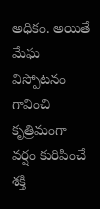అధికం. అయితే మేఘ విస్పోటనం గావించి కృత్రిమంగా వర్షం కురిపించే శక్తి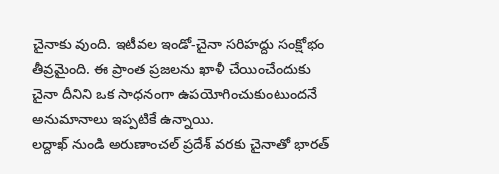చైనాకు వుంది. ఇటీవల ఇండో-చైనా సరిహద్దు సంక్షోభం తీవ్రమైంది. ఈ ప్రాంత ప్రజలను ఖాళీ చేయించేందుకు చైనా దీనిని ఒక సాధనంగా ఉపయోగించుకుంటుందనే అనుమానాలు ఇప్పటికే ఉన్నాయి.
లద్దాఖ్ నుండి అరుణాంచల్ ప్రదేశ్ వరకు చైనాతో భారత్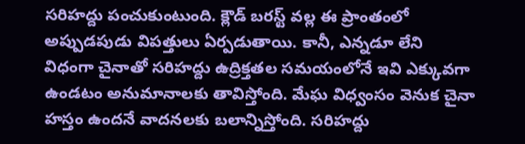సరిహద్దు పంచుకుంటుంది. క్లౌడ్ బరస్ట్ వల్ల ఈ ప్రాంతంలో అప్పుడపుడు విపత్తులు ఏర్పడుతాయి. కానీ, ఎన్నడూ లేని విధంగా చైనాతో సరిహద్దు ఉద్రిక్తతల సమయంలోనే ఇవి ఎక్కువగా ఉండటం అనుమానాలకు తావిస్తోంది. మేఘ విధ్వంసం వెనుక చైనా హస్తం ఉందనే వాదనలకు బలాన్నిస్తోంది. సరిహద్దు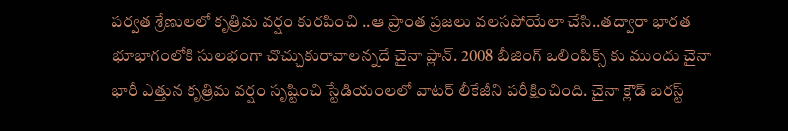పర్వత శ్రేణులలో కృత్రిమ వర్షం కురపించి ..ఆ ప్రాంత ప్రజలు వలసపోయేలా చేసి..తద్వారా భారత భూభాగంలోకి సులభంగా చొచ్చుకురావాలన్నదే చైనా ప్లాన్. 2008 బీజింగ్ ఒలింపిక్స్ కు ముందు చైనా భారీ ఎత్తున కృత్రిమ వర్షం సృష్టించి స్టేడియంలలో వాటర్ లీకేజీని పరీక్షించింది. చైనా క్లౌడ్ బరస్ట్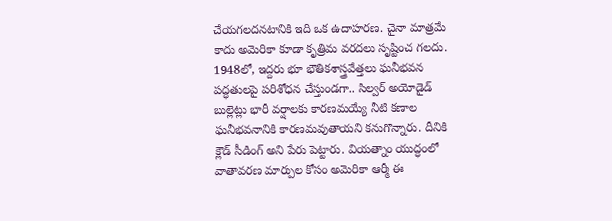చేయగలదనటానికి ఇది ఒక ఉదాహరణ. చైనా మాత్రమే కాదు అమెరికా కూడా కృత్రిమ వరదలు సృష్టించ గలదు. 1948లో, ఇద్దరు భూ భౌతికశాస్త్రవేత్తలు ఘనీభవన పద్ధతులపై పరిశోధన చేస్తుండగా.. సిల్వర్ అయోడైడ్ బుల్లెట్లు భారీ వర్షాలకు కారణమయ్యే నీటి కణాల ఘనీభవనానికి కారణమవుతాయని కనుగొన్నారు. దీనికి క్లౌడ్ సీడింగ్ అని పేరు పెట్టారు. వియత్నాం యుద్ధంలో వాతావరణ మార్పుల కోసం అమెరికా ఆర్మీ ఈ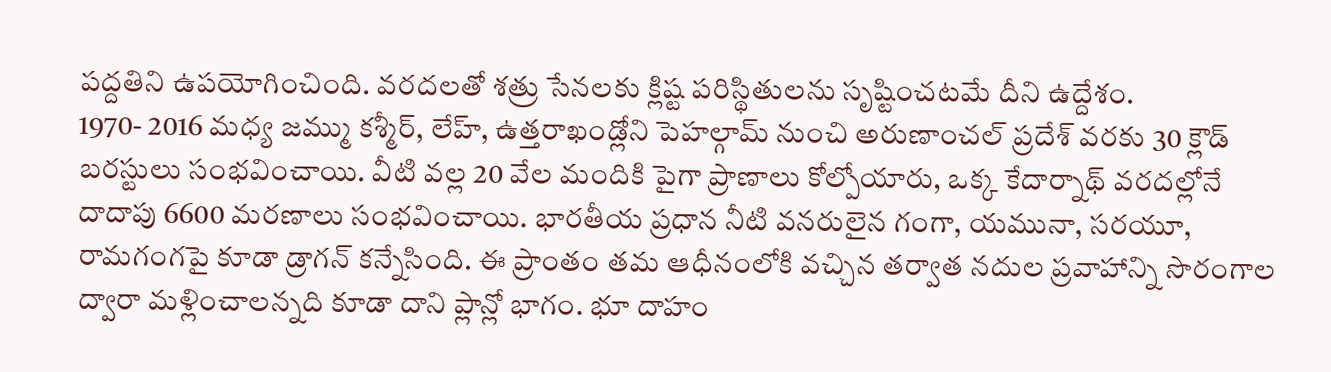పద్దతిని ఉపయోగించింది. వరదలతో శత్రు సేనలకు క్లిష్ట పరిస్థితులను సృష్టించటమే దీని ఉద్దేశం.
1970- 2016 మధ్య జమ్ము కశ్మీర్, లేహ్, ఉత్తరాఖండ్లోని పెహల్గామ్ నుంచి అరుణాంచల్ ప్రదేశ్ వరకు 30 క్లౌడ్ బరస్టులు సంభవించాయి. వీటి వల్ల 20 వేల మందికి పైగా ప్రాణాలు కోల్పోయారు, ఒక్క కేదార్నాథ్ వరదల్లోనే దాదాపు 6600 మరణాలు సంభవించాయి. భారతీయ ప్రధాన నీటి వనరులైన గంగా, యమునా, సరయూ, రామగంగపై కూడా డ్రాగన్ కన్నేసింది. ఈ ప్రాంతం తమ ఆధీనంలోకి వచ్చిన తర్వాత నదుల ప్రవాహాన్ని సొరంగాల ద్వారా మళ్లించాలన్నది కూడా దాని ప్లాన్లో భాగం. భూ దాహం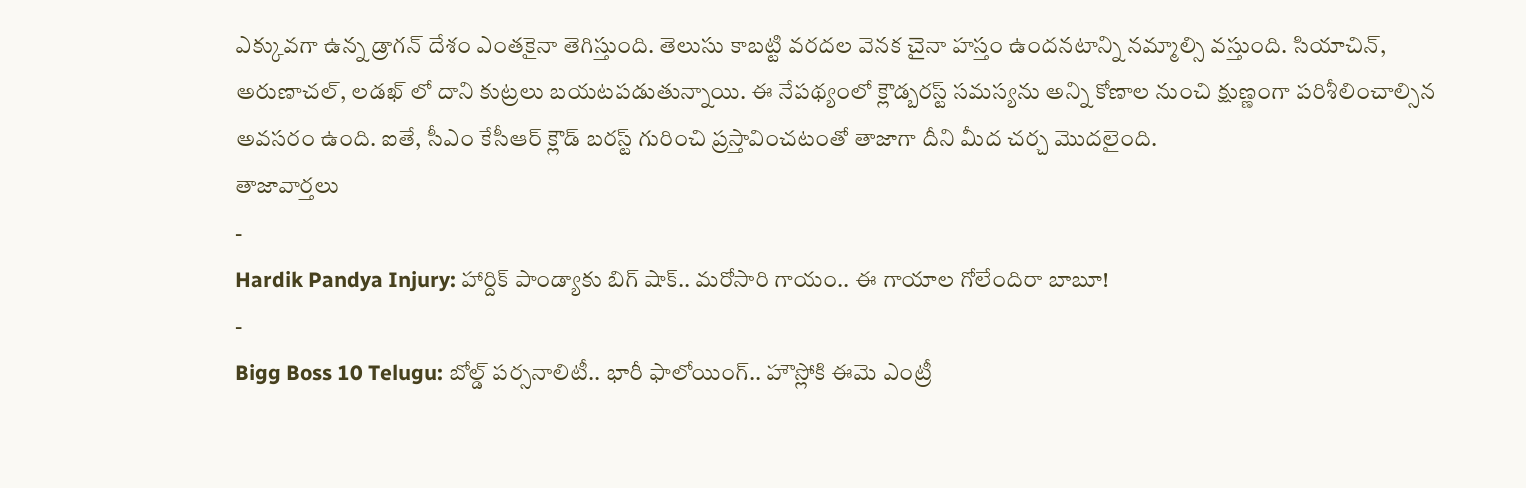ఎక్కువగా ఉన్న డ్రాగన్ దేశం ఎంతకైనా తెగిస్తుంది. తెలుసు కాబట్టి వరదల వెనక చైనా హస్తం ఉందనటాన్ని నమ్మాల్సి వస్తుంది. సియాచిన్, అరుణాచల్, లడఖ్ లో దాని కుట్రలు బయటపడుతున్నాయి. ఈ నేపథ్యంలో క్లౌడ్బరస్ట్ సమస్యను అన్ని కోణాల నుంచి క్షుణ్ణంగా పరిశీలించాల్సిన అవసరం ఉంది. ఐతే, సీఎం కేసీఆర్ క్లౌడ్ బరస్ట్ గురించి ప్రస్తావించటంతో తాజాగా దీని మీద చర్చ మొదలైంది.
తాజావార్తలు
-
Hardik Pandya Injury: హార్దిక్ పాండ్యాకు బిగ్ షాక్.. మరోసారి గాయం.. ఈ గాయాల గోలేందిరా బాబూ!
-
Bigg Boss 10 Telugu: బోల్డ్ పర్సనాలిటీ.. భారీ ఫాలోయింగ్.. హౌస్లోకి ఈమె ఎంట్రీ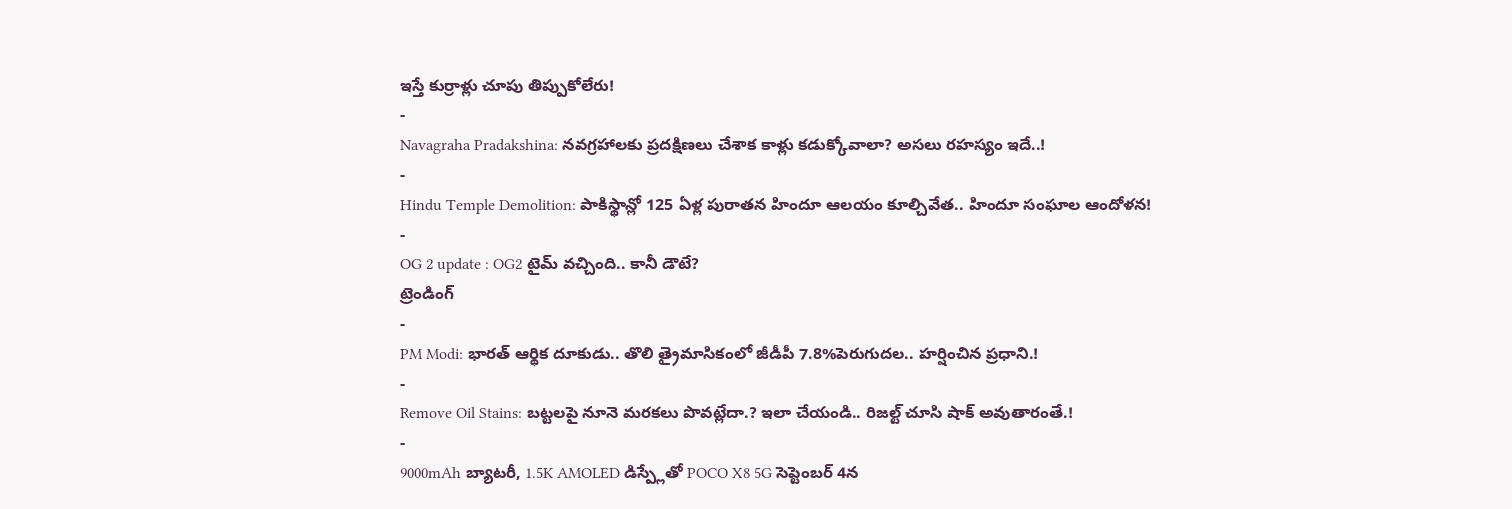ఇస్తే కుర్రాళ్లు చూపు తిప్పుకోలేరు!
-
Navagraha Pradakshina: నవగ్రహాలకు ప్రదక్షిణలు చేశాక కాళ్లు కడుక్కోవాలా? అసలు రహస్యం ఇదే..!
-
Hindu Temple Demolition: పాకిస్థాన్లో 125 ఏళ్ల పురాతన హిందూ ఆలయం కూల్చివేత.. హిందూ సంఘాల ఆందోళన!
-
OG 2 update : OG2 టైమ్ వచ్చింది.. కానీ డౌటే?
ట్రెండింగ్
-
PM Modi: భారత్ ఆర్థిక దూకుడు.. తొలి త్రైమాసికంలో జీడీపీ 7.8%పెరుగుదల.. హర్షించిన ప్రధాని.!
-
Remove Oil Stains: బట్టలపై నూనె మరకలు పొవట్లేదా.? ఇలా చేయండి.. రిజల్ట్ చూసి షాక్ అవుతారంతే.!
-
9000mAh బ్యాటరీ, 1.5K AMOLED డిస్ప్లేతో POCO X8 5G సెప్టెంబర్ 4న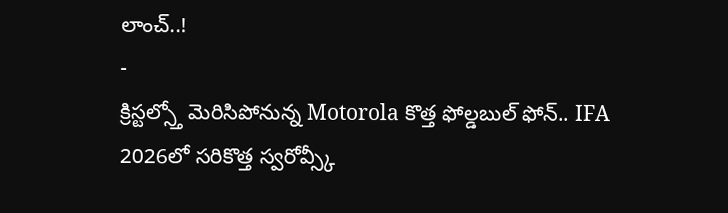లాంచ్..!
-
క్రిస్టల్స్తో మెరిసిపోనున్న Motorola కొత్త ఫోల్డబుల్ ఫోన్.. IFA 2026లో సరికొత్త స్వరోవ్స్కీ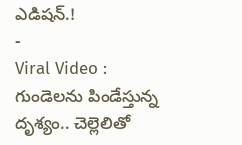ఎడిషన్.!
-
Viral Video : గుండెలను పిండేస్తున్న దృశ్యం.. చెల్లెలితో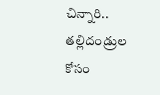చిన్నారి.. తల్లిదండ్రుల కోసం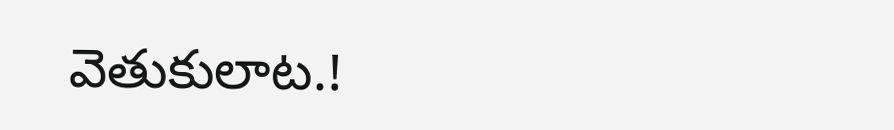వెతుకులాట.!